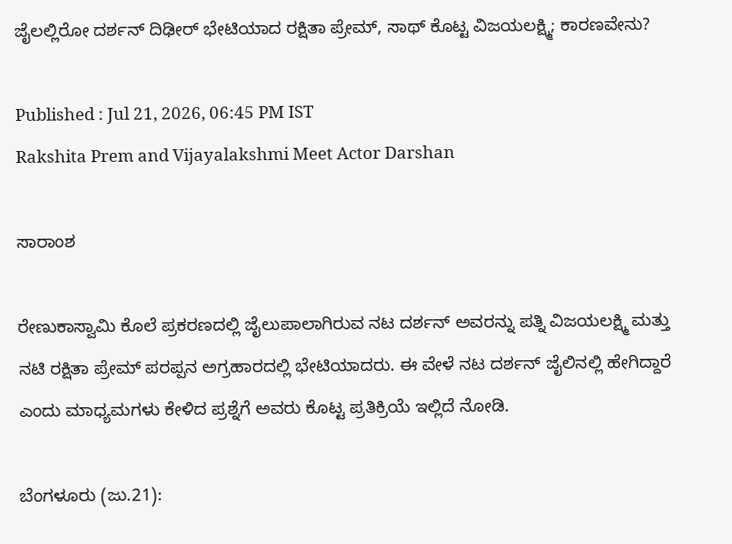ಜೈಲಲ್ಲಿರೋ ದರ್ಶನ್ ದಿಢೀರ್ ಭೇಟಿಯಾದ ರಕ್ಷಿತಾ ಪ್ರೇಮ್, ಸಾಥ್ ಕೊಟ್ಟ ವಿಜಯಲಕ್ಷ್ಮಿ; ಕಾರಣವೇನು?

Published : Jul 21, 2026, 06:45 PM IST
Rakshita Prem and Vijayalakshmi Meet Actor Darshan

ಸಾರಾಂಶ

ರೇಣುಕಾಸ್ವಾಮಿ ಕೊಲೆ ಪ್ರಕರಣದಲ್ಲಿ ಜೈಲುಪಾಲಾಗಿರುವ ನಟ ದರ್ಶನ್ ಅವರನ್ನು ಪತ್ನಿ ವಿಜಯಲಕ್ಷ್ಮಿ ಮತ್ತು ನಟಿ ರಕ್ಷಿತಾ ಪ್ರೇಮ್ ಪರಪ್ಪನ ಅಗ್ರಹಾರದಲ್ಲಿ ಭೇಟಿಯಾದರು. ಈ ವೇಳೆ ನಟ ದರ್ಶನ್ ಜೈಲಿನಲ್ಲಿ ಹೇಗಿದ್ದಾರೆ ಎಂದು ಮಾಧ್ಯಮಗಳು ಕೇಳಿದ ಪ್ರಶ್ನೆಗೆ ಅವರು ಕೊಟ್ಟ ಪ್ರತಿಕ್ರಿಯೆ ಇಲ್ಲಿದೆ ನೋಡಿ.

ಬೆಂಗಳೂರು (ಜು.21):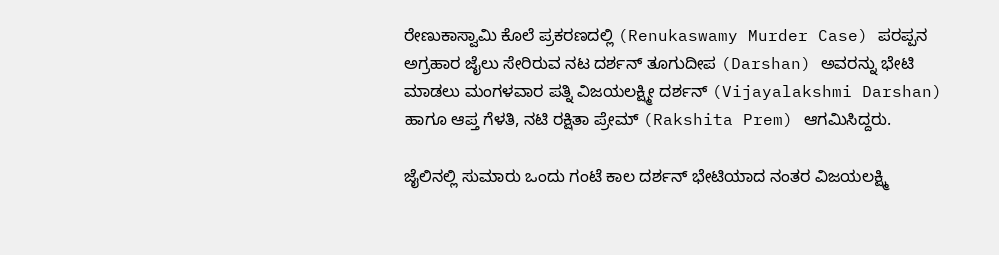ರೇಣುಕಾಸ್ವಾಮಿ ಕೊಲೆ ಪ್ರಕರಣದಲ್ಲಿ (Renukaswamy Murder Case) ಪರಪ್ಪನ ಅಗ್ರಹಾರ ಜೈಲು ಸೇರಿರುವ ನಟ ದರ್ಶನ್ ತೂಗುದೀಪ (Darshan) ಅವರನ್ನು ಭೇಟಿ ಮಾಡಲು ಮಂಗಳವಾರ ಪತ್ನಿ ವಿಜಯಲಕ್ಷ್ಮೀ ದರ್ಶನ್ (Vijayalakshmi Darshan) ಹಾಗೂ ಆಪ್ತ ಗೆಳತಿ, ನಟಿ ರಕ್ಷಿತಾ ಪ್ರೇಮ್ (Rakshita Prem) ಆಗಮಿಸಿದ್ದರು.

ಜೈಲಿನಲ್ಲಿ ಸುಮಾರು ಒಂದು ಗಂಟೆ ಕಾಲ ದರ್ಶನ್ ಭೇಟಿಯಾದ ನಂತರ ವಿಜಯಲಕ್ಷ್ಮಿ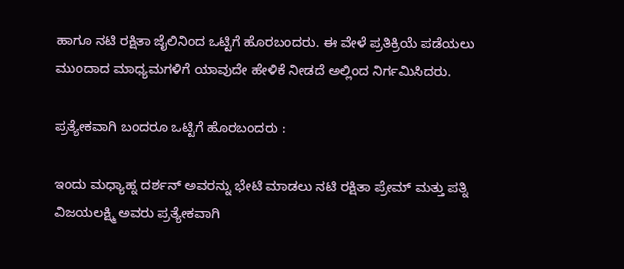ಹಾಗೂ ನಟಿ ರಕ್ಷಿತಾ ಜೈಲಿನಿಂದ ಒಟ್ಟಿಗೆ ಹೊರಬಂದರು. ಈ ವೇಳೆ ಪ್ರತಿಕ್ರಿಯೆ ಪಡೆಯಲು ಮುಂದಾದ ಮಾಧ್ಯಮಗಳಿಗೆ ಯಾವುದೇ ಹೇಳಿಕೆ ನೀಡದೆ ಅಲ್ಲಿಂದ ನಿರ್ಗಮಿಸಿದರು.

ಪ್ರತ್ಯೇಕವಾಗಿ ಬಂದರೂ ಒಟ್ಟಿಗೆ ಹೊರಬಂದರು :

ಇಂದು ಮಧ್ಯಾಹ್ನ ದರ್ಶನ್ ಅವರನ್ನು ಭೇಟಿ ಮಾಡಲು ನಟಿ ರಕ್ಷಿತಾ ಪ್ರೇಮ್ ಮತ್ತು ಪತ್ನಿ ವಿಜಯಲಕ್ಷ್ಮಿ ಅವರು ಪ್ರತ್ಯೇಕವಾಗಿ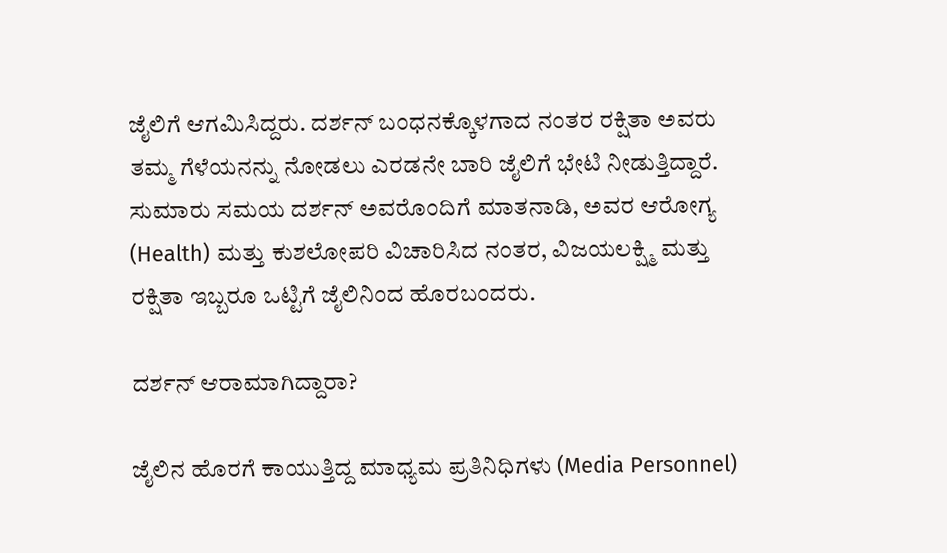ಜೈಲಿಗೆ ಆಗಮಿಸಿದ್ದರು. ದರ್ಶನ್ ಬಂಧನಕ್ಕೊಳಗಾದ ನಂತರ ರಕ್ಷಿತಾ ಅವರು ತಮ್ಮ ಗೆಳೆಯನನ್ನು ನೋಡಲು ಎರಡನೇ ಬಾರಿ ಜೈಲಿಗೆ ಭೇಟಿ ನೀಡುತ್ತಿದ್ದಾರೆ. ಸುಮಾರು ಸಮಯ ದರ್ಶನ್ ಅವರೊಂದಿಗೆ ಮಾತನಾಡಿ, ಅವರ ಆರೋಗ್ಯ (Health) ಮತ್ತು ಕುಶಲೋಪರಿ ವಿಚಾರಿಸಿದ ನಂತರ, ವಿಜಯಲಕ್ಷ್ಮಿ ಮತ್ತು ರಕ್ಷಿತಾ ಇಬ್ಬರೂ ಒಟ್ಟಿಗೆ ಜೈಲಿನಿಂದ ಹೊರಬಂದರು.

ದರ್ಶನ್ ಆರಾಮಾಗಿದ್ದಾರಾ?

ಜೈಲಿನ ಹೊರಗೆ ಕಾಯುತ್ತಿದ್ದ ಮಾಧ್ಯಮ ಪ್ರತಿನಿಧಿಗಳು (Media Personnel)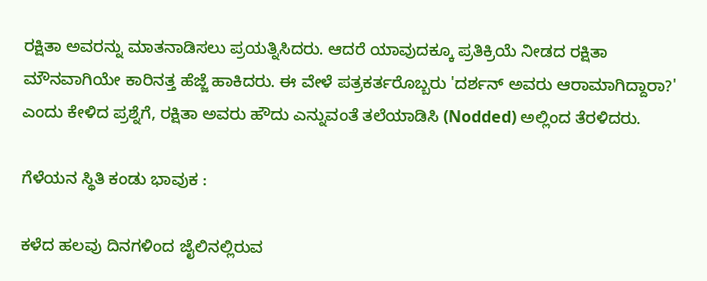ರಕ್ಷಿತಾ ಅವರನ್ನು ಮಾತನಾಡಿಸಲು ಪ್ರಯತ್ನಿಸಿದರು. ಆದರೆ ಯಾವುದಕ್ಕೂ ಪ್ರತಿಕ್ರಿಯೆ ನೀಡದ ರಕ್ಷಿತಾ ಮೌನವಾಗಿಯೇ ಕಾರಿನತ್ತ ಹೆಜ್ಜೆ ಹಾಕಿದರು. ಈ ವೇಳೆ ಪತ್ರಕರ್ತರೊಬ್ಬರು 'ದರ್ಶನ್ ಅವರು ಆರಾಮಾಗಿದ್ದಾರಾ?' ಎಂದು ಕೇಳಿದ ಪ್ರಶ್ನೆಗೆ, ರಕ್ಷಿತಾ ಅವರು ಹೌದು ಎನ್ನುವಂತೆ ತಲೆಯಾಡಿಸಿ (Nodded) ಅಲ್ಲಿಂದ ತೆರಳಿದರು.

ಗೆಳೆಯನ ಸ್ಥಿತಿ ಕಂಡು ಭಾವುಕ :

ಕಳೆದ ಹಲವು ದಿನಗಳಿಂದ ಜೈಲಿನಲ್ಲಿರುವ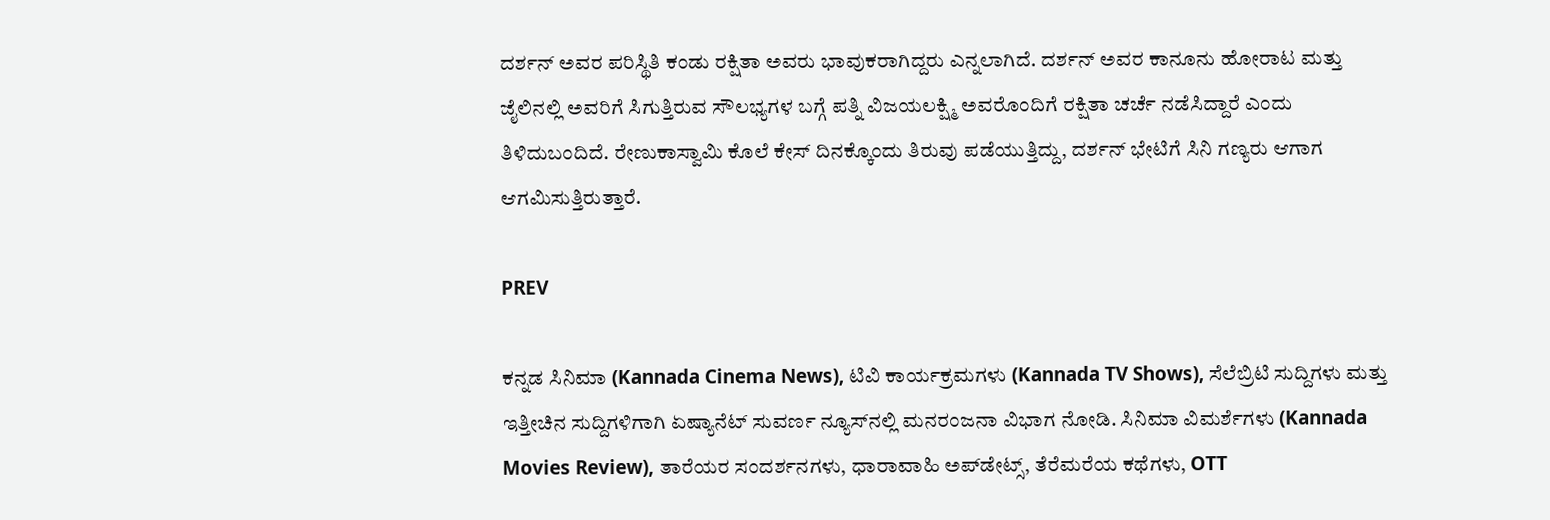ದರ್ಶನ್ ಅವರ ಪರಿಸ್ಥಿತಿ ಕಂಡು ರಕ್ಷಿತಾ ಅವರು ಭಾವುಕರಾಗಿದ್ದರು ಎನ್ನಲಾಗಿದೆ. ದರ್ಶನ್ ಅವರ ಕಾನೂನು ಹೋರಾಟ ಮತ್ತು ಜೈಲಿನಲ್ಲಿ ಅವರಿಗೆ ಸಿಗುತ್ತಿರುವ ಸೌಲಭ್ಯಗಳ ಬಗ್ಗೆ ಪತ್ನಿ ವಿಜಯಲಕ್ಷ್ಮಿ ಅವರೊಂದಿಗೆ ರಕ್ಷಿತಾ ಚರ್ಚೆ ನಡೆಸಿದ್ದಾರೆ ಎಂದು ತಿಳಿದುಬಂದಿದೆ. ರೇಣುಕಾಸ್ವಾಮಿ ಕೊಲೆ ಕೇಸ್ ದಿನಕ್ಕೊಂದು ತಿರುವು ಪಡೆಯುತ್ತಿದ್ದು, ದರ್ಶನ್ ಭೇಟಿಗೆ ಸಿನಿ ಗಣ್ಯರು ಆಗಾಗ ಆಗಮಿಸುತ್ತಿರುತ್ತಾರೆ.

PREV

ಕನ್ನಡ ಸಿನಿಮಾ (Kannada Cinema News), ಟಿವಿ ಕಾರ್ಯಕ್ರಮಗಳು (Kannada TV Shows), ಸೆಲೆಬ್ರಿಟಿ ಸುದ್ದಿಗಳು ಮತ್ತು ಇತ್ತೀಚಿನ ಸುದ್ದಿಗಳಿಗಾಗಿ ಏಷ್ಯಾನೆಟ್ ಸುವರ್ಣ ನ್ಯೂಸ್‌ನಲ್ಲಿ ಮನರಂಜನಾ ವಿಭಾಗ ನೋಡಿ. ಸಿನಿಮಾ ವಿಮರ್ಶೆಗಳು (Kannada Movies Review), ತಾರೆಯರ ಸಂದರ್ಶನಗಳು, ಧಾರಾವಾಹಿ ಅಪ್‌ಡೇಟ್ಸ್‌, ತೆರೆಮರೆಯ ಕಥೆಗಳು, OTT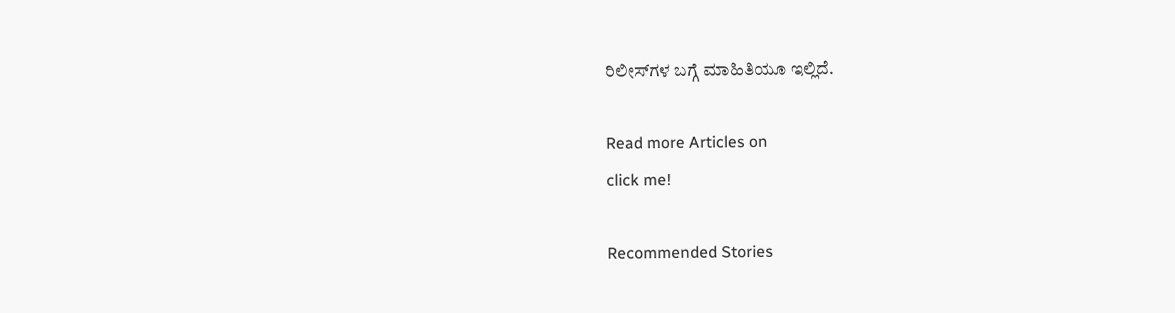ರಿಲೀಸ್‌ಗಳ ಬಗ್ಗೆ ಮಾಹಿತಿಯೂ ಇಲ್ಲಿದೆ.

Read more Articles on
click me!

Recommended Stories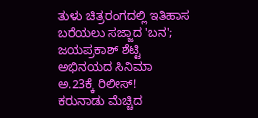ತುಳು ಚಿತ್ರರಂಗದಲ್ಲಿ ಇತಿಹಾಸ ಬರೆಯಲು ಸಜ್ಜಾದ 'ಬನ'; ಜಯಪ್ರಕಾಶ್ ಶೆಟ್ಟಿ ಅಭಿನಯದ ಸಿನಿಮಾ ಅ.23ಕ್ಕೆ ರಿಲೀಸ್!
ಕರುನಾಡು ಮೆಚ್ಚಿದ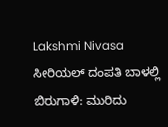Lakshmi Nivasa ಸೀರಿಯಲ್ ದಂಪತಿ ಬಾಳಲ್ಲಿ ಬಿರುಗಾಳಿ: ಮುರಿದು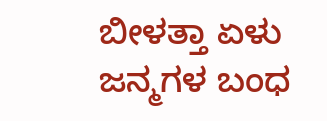ಬೀಳತ್ತಾ ಏಳು ಜನ್ಮಗಳ ಬಂಧ